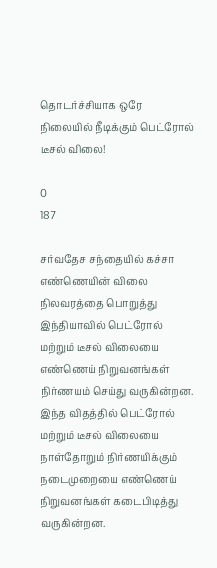தொடர்ச்சியாக ஒரே நிலையில் நீடிக்கும் பெட்ரோல் டீசல் விலை!

0
187

சர்வதேச சந்தையில் கச்சா எண்ணெயின் விலை நிலவரத்தை பொறுத்து இந்தியாவில் பெட்ரோல் மற்றும் டீசல் விலையை எண்ணெய் நிறுவனங்கள் நிர்ணயம் செய்து வருகின்றன. இந்த விதத்தில் பெட்ரோல் மற்றும் டீசல் விலையை நாள்தோறும் நிர்ணயிக்கும் நடைமுறையை எண்ணெய் நிறுவனங்கள் கடைபிடித்து வருகின்றன.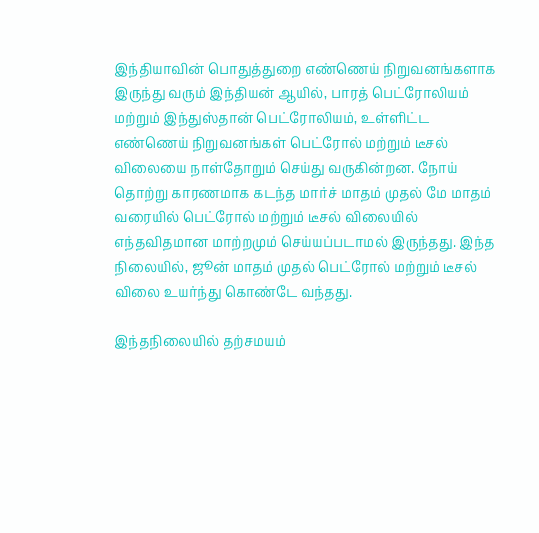இந்தியாவின் பொதுத்துறை எண்ணெய் நிறுவனங்களாக இருந்து வரும் இந்தியன் ஆயில், பாரத் பெட்ரோலியம் மற்றும் இந்துஸ்தான் பெட்ரோலியம், உள்ளிட்ட எண்ணெய் நிறுவனங்கள் பெட்ரோல் மற்றும் டீசல் விலையை நாள்தோறும் செய்து வருகின்றன. நோய் தொற்று காரணமாக கடந்த மார்ச் மாதம் முதல் மே மாதம் வரையில் பெட்ரோல் மற்றும் டீசல் விலையில் எந்தவிதமான மாற்றமும் செய்யப்படாமல் இருந்தது. இந்த நிலையில், ஜூன் மாதம் முதல் பெட்ரோல் மற்றும் டீசல் விலை உயர்ந்து கொண்டே வந்தது.

இந்தநிலையில் தற்சமயம்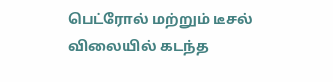பெட்ரோல் மற்றும் டீசல் விலையில் கடந்த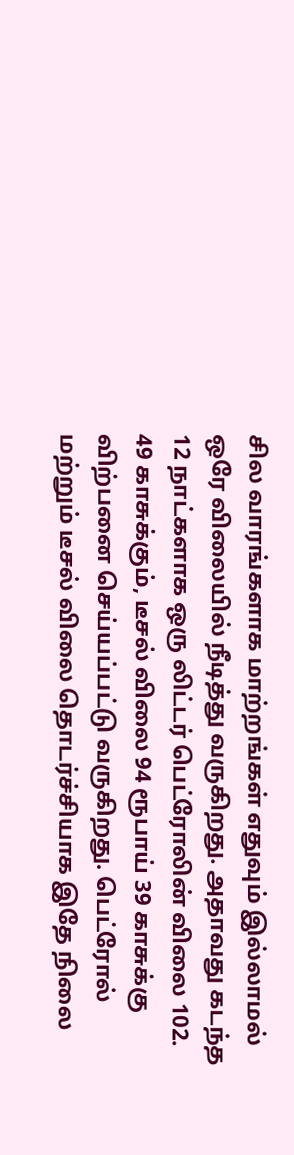சில வாரங்களாக மாற்றங்கள் எதுவும் இல்லாமல் ஒரே விலையில் நீடித்து வருகிறது. அதாவது கடந்த 12 நாட்களாக ஒரு லிட்டர் பெட்ரோலின் விலை 102. 49 காசுக்கும், டீசல் விலை 94 ரூபாய் 39 காசுக்கு விற்பனை செய்யப்பட்டு வருகிறது. பெட்ரோல் மற்றும் டீசல் விலை தொடர்ச்சியாக இதே நிலை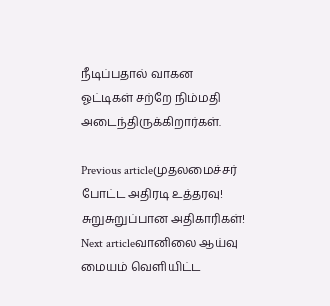நீடிப்பதால் வாகன ஓட்டிகள் சற்றே நிம்மதி அடைந்திருக்கிறார்கள்.

Previous articleமுதலமைச்சர் போட்ட அதிரடி உத்தரவு! சுறுசுறுப்பான அதிகாரிகள்!
Next articleவானிலை ஆய்வு மையம் வெளியிட்ட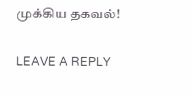முக்கிய தகவல்!

LEAVE A REPLY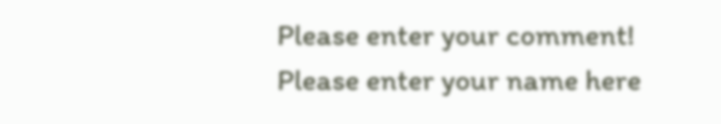Please enter your comment!
Please enter your name here